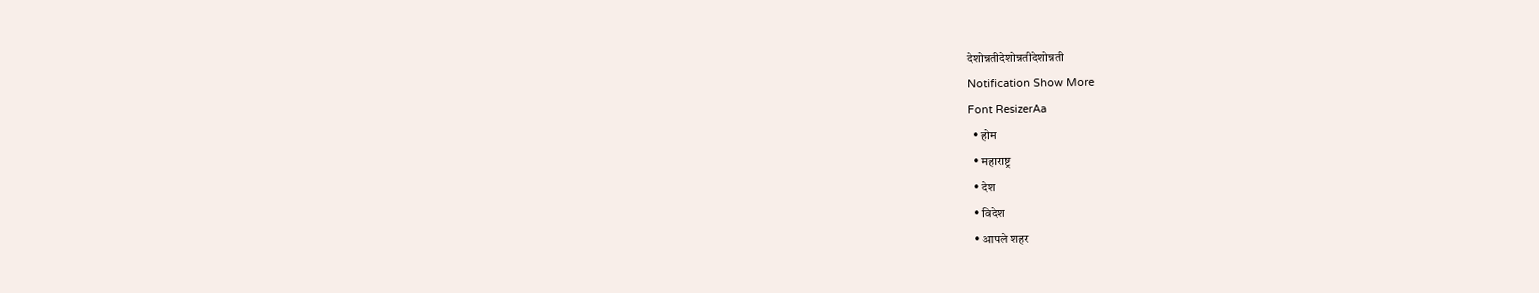देशोन्नतीदेशोन्नतीदेशोन्नती
Notification Show More
Font ResizerAa
  • होम
  • महाराष्ट्र
  • देश
  • विदेश
  • आपले शहर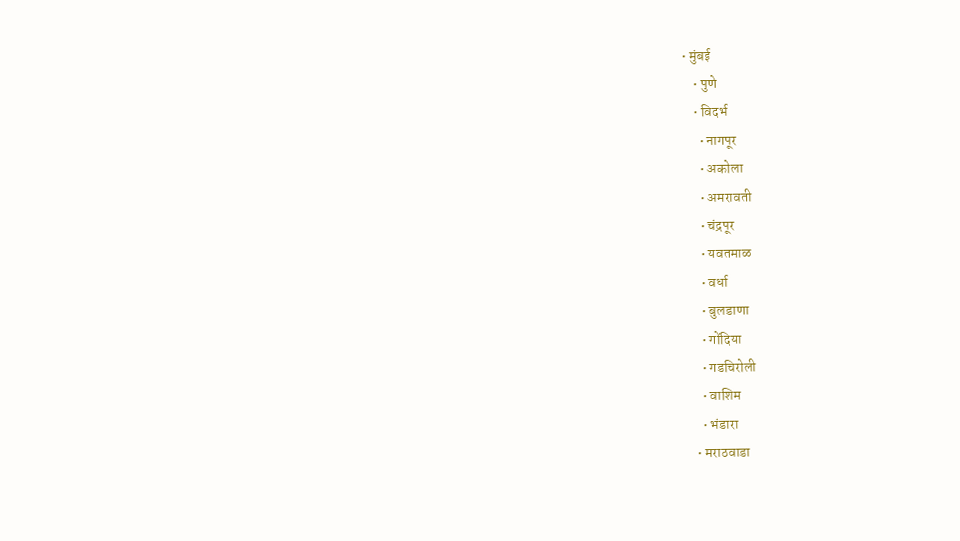• मुंबई
    • पुणे
    • विदर्भ
      • नागपूर
      • अकोला
      • अमरावती
      • चंद्रपूर
      • यवतमाळ
      • वर्धा
      • बुलडाणा
      • गोंदिया
      • गडचिरोली
      • वाशिम
      • भंडारा
    • मराठवाडा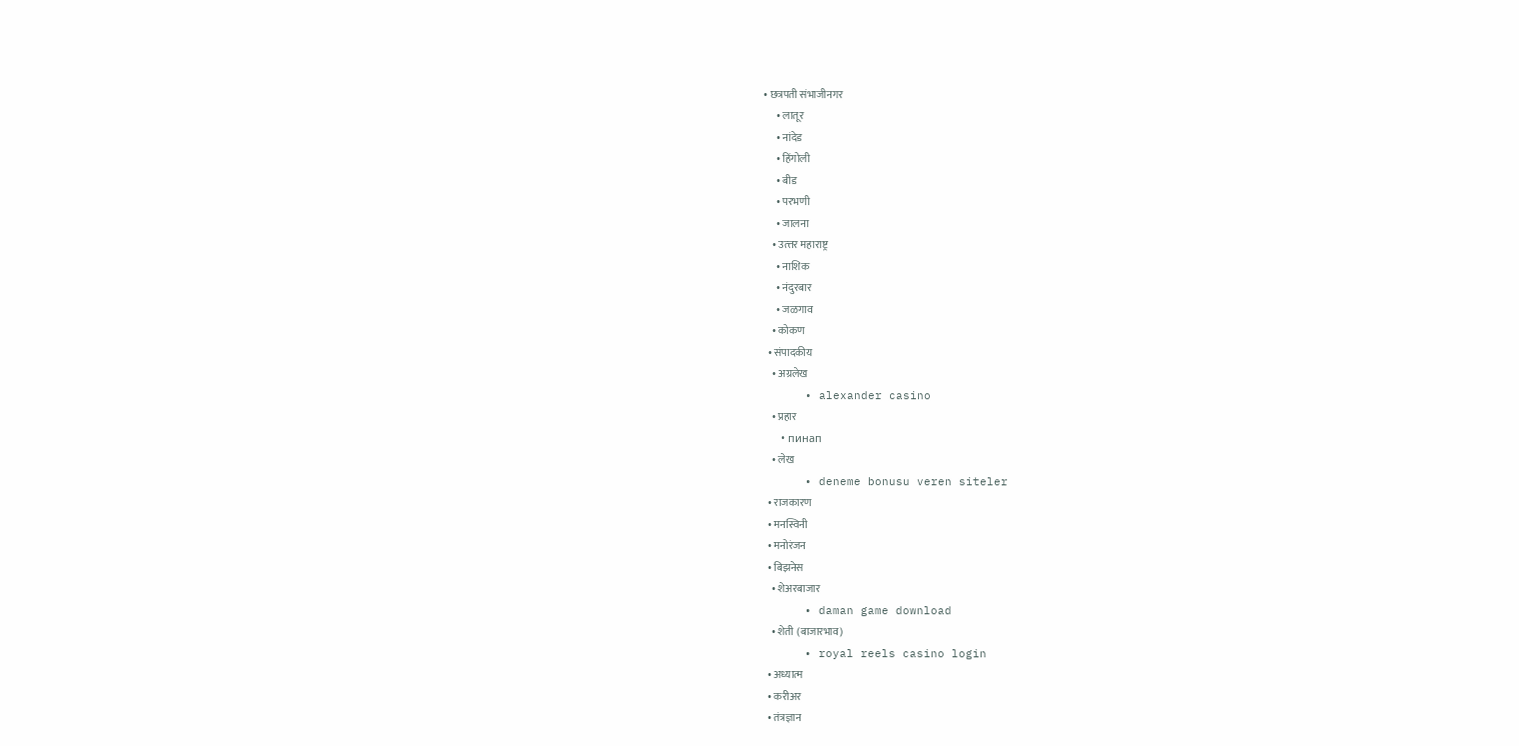• छत्रपती संभाजीनगर
      • लातूर
      • नांदेड
      • हिंगोली
      • बीड
      • परभणी
      • जालना
    • उत्त्तर महाराष्ट्र
      • नाशिक
      • नंदुरबार
      • जळगाव
    • कोकण
  • संपादकीय
    • अग्रलेख
      • alexander casino
    • प्रहार
      • пинап
    • लेख
      • deneme bonusu veren siteler
  • राजकारण
  • मनस्विनी
  • मनोरंजन
  • बिझनेस
    • शेअरबाजार
      • daman game download
    • शेती (बाजारभाव)
      • royal reels casino login
  • अध्यात्म
  • करीअर
  • तंत्रज्ञान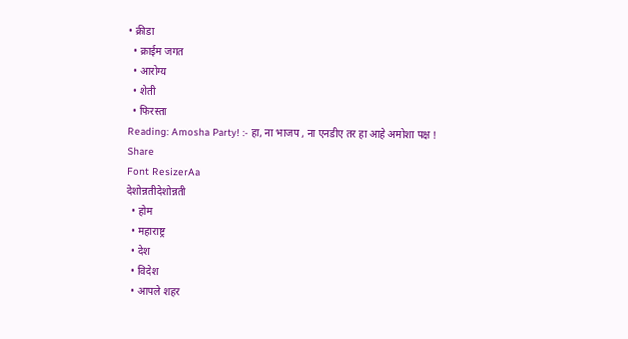• क्रीडा
  • क्राईम जगत
  • आरोग्य
  • शेती
  • फिरस्ता
Reading: Amosha Party! :- हा, ना भाजप , ना एनडीए तर हा आहे अमोशा पक्ष !
Share
Font ResizerAa
देशोन्नतीदेशोन्नती
  • होम
  • महाराष्ट्र
  • देश
  • विदेश
  • आपले शहर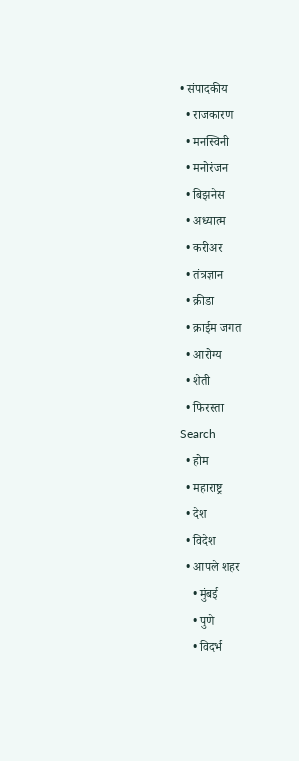• संपादकीय
  • राजकारण
  • मनस्विनी
  • मनोरंजन
  • बिझनेस
  • अध्यात्म
  • करीअर
  • तंत्रज्ञान
  • क्रीडा
  • क्राईम जगत
  • आरोग्य
  • शेती
  • फिरस्ता
Search
  • होम
  • महाराष्ट्र
  • देश
  • विदेश
  • आपले शहर
    • मुंबई
    • पुणे
    • विदर्भ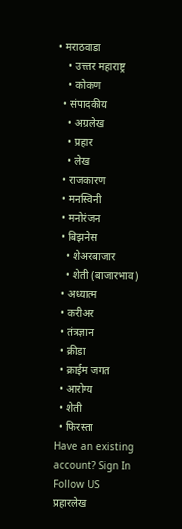• मराठवाडा
    • उत्त्तर महाराष्ट्र
    • कोकण
  • संपादकीय
    • अग्रलेख
    • प्रहार
    • लेख
  • राजकारण
  • मनस्विनी
  • मनोरंजन
  • बिझनेस
    • शेअरबाजार
    • शेती (बाजारभाव)
  • अध्यात्म
  • करीअर
  • तंत्रज्ञान
  • क्रीडा
  • क्राईम जगत
  • आरोग्य
  • शेती
  • फिरस्ता
Have an existing account? Sign In
Follow US
प्रहारलेख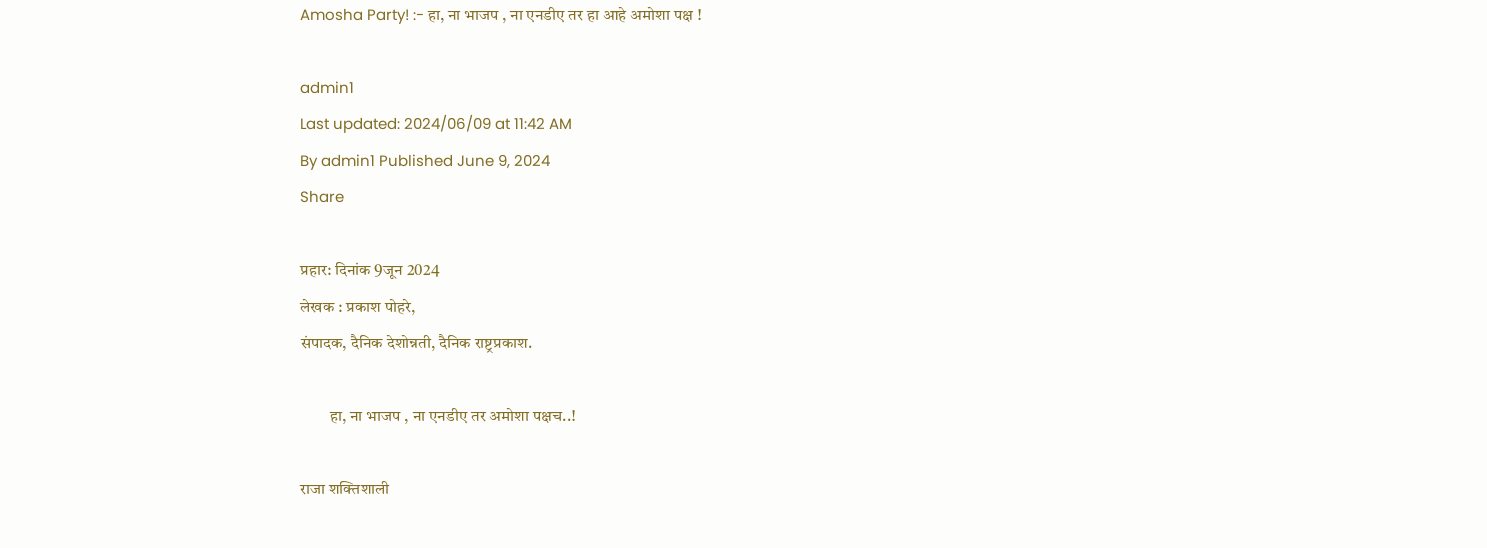Amosha Party! :- हा, ना भाजप , ना एनडीए तर हा आहे अमोशा पक्ष !

admin1
Last updated: 2024/06/09 at 11:42 AM
By admin1 Published June 9, 2024
Share

प्रहार: दिनांक 9जून 2024
लेखक : प्रकाश पोहरे,
संपादक, दैनिक देशोन्नती, दैनिक राष्ट्रप्रकाश.

         हा, ना भाजप , ना एनडीए तर अमोशा पक्षच..!

राजा शक्तिशाली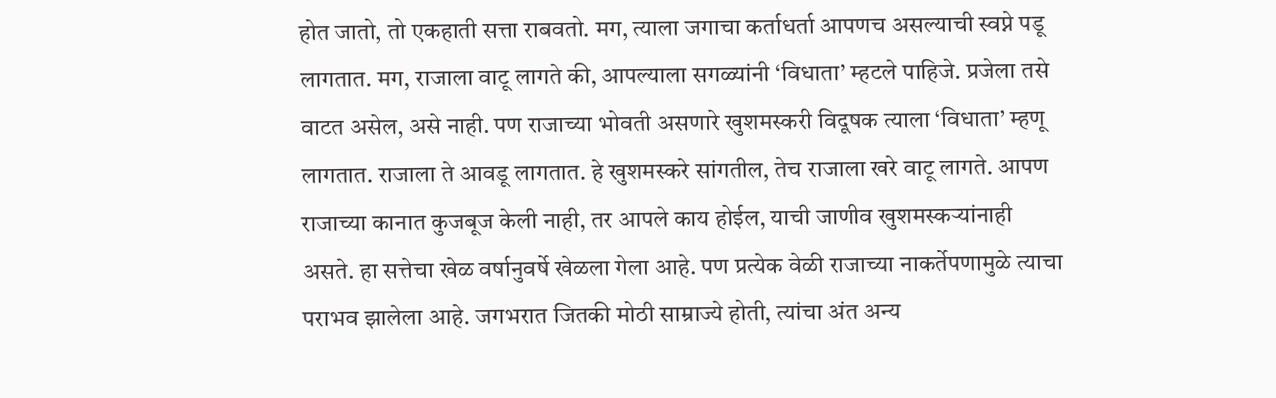होत जातो, तो एकहाती सत्ता राबवतो. मग, त्याला जगाचा कर्ताधर्ता आपणच असल्याची स्वप्ने पडू लागतात. मग, राजाला वाटू लागते की, आपल्याला सगळ्यांनी ‘विधाता’ म्हटले पाहिजे. प्रजेला तसे वाटत असेल, असे नाही. पण राजाच्या भोवती असणारे खुशमस्करी विदूषक त्याला ‘विधाता’ म्हणू लागतात. राजाला ते आवडू लागतात. हे खुशमस्करे सांगतील, तेच राजाला खरे वाटू लागते. आपण राजाच्या कानात कुजबूज केली नाही, तर आपले काय होईल, याची जाणीव खुशमस्कऱ्यांनाही असते. हा सत्तेचा खेळ वर्षानुवर्षे खेळला गेला आहे. पण प्रत्येक वेळी राजाच्या नाकर्तेपणामुळे त्याचा पराभव झालेला आहे. जगभरात जितकी मोठी साम्राज्ये होती, त्यांचा अंत अन्य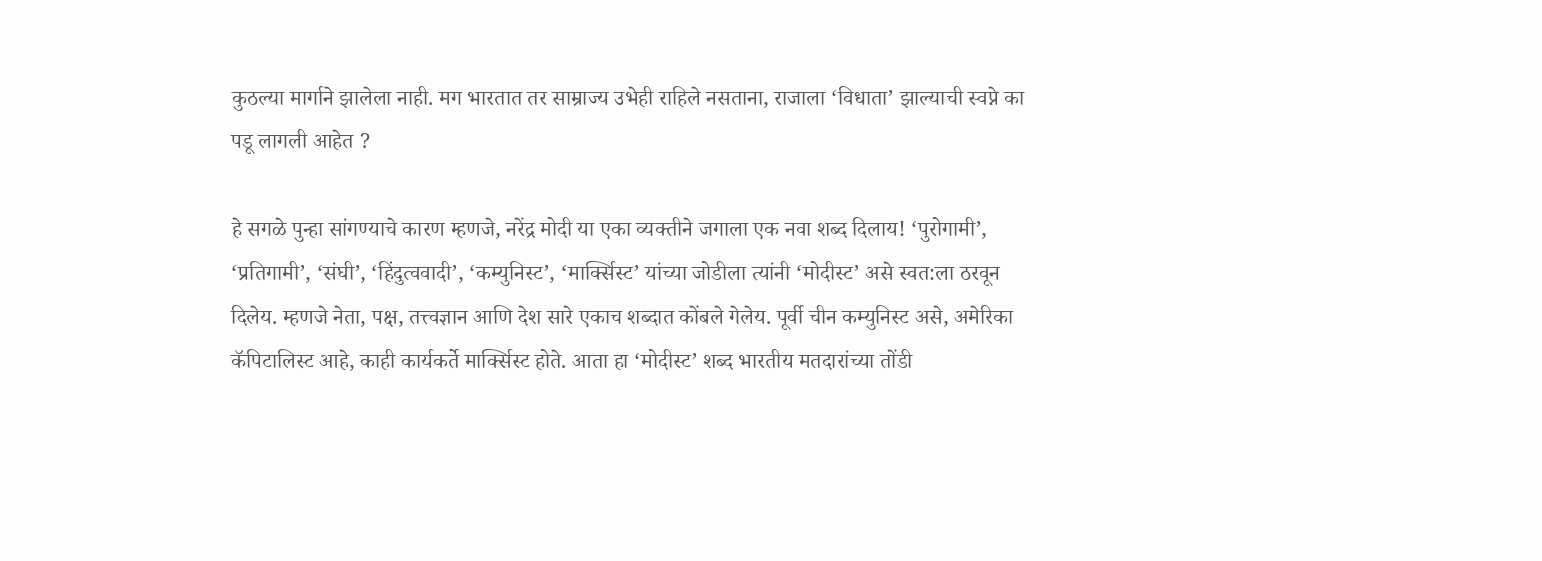कुठल्या मार्गाने झालेला नाही. मग भारतात तर साम्राज्य उभेही राहिले नसताना, राजाला ‘विधाता’ झाल्याची स्वप्ने का पडू लागली आहेत ?

हे सगळे पुन्हा सांगण्याचे कारण म्हणजे, नरेंद्र मोदी या एका व्यक्तीने जगाला एक नवा शब्द दिलाय! ‘पुरोगामी’, ‘प्रतिगामी’, ‘संघी’, ‘हिंदुत्ववादी’, ‘कम्युनिस्ट’, ‘मार्क्सिस्ट’ यांच्या जोडीला त्यांनी ‘मोदीस्ट’ असे स्वत:ला ठरवून दिलेय. म्हणजे नेता, पक्ष, तत्त्वज्ञान आणि देश सारे एकाच शब्दात कोंबले गेलेय. पूर्वी चीन कम्युनिस्ट असे, अमेरिका कॅपिटालिस्ट आहे, काही कार्यकर्ते मार्क्सिस्ट होते. आता हा ‘मोदीस्ट’ शब्द भारतीय मतदारांच्या तोंडी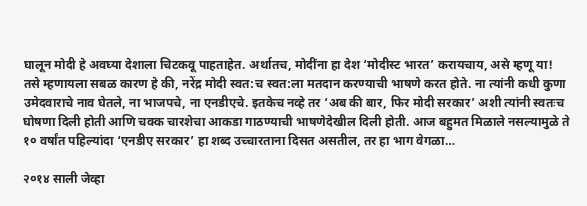घालून मोदी हे अवघ्या देशाला चिटकवू पाहताहेत. अर्थातच, मोदींना हा देश ‘मोदीस्ट भारत’ करायचाय, असे म्हणू या! तसे म्हणायला सबळ कारण हे की, नरेंद्र मोदी स्वत:च स्वत:ला मतदान करण्याची भाषणे करत होते. ना त्यांनी कधी कुणा उमेदवाराचे नाव घेतले, ना भाजपचे, ना एनडीएचे. इतकेच नव्हे तर ‘अब की बार, फिर मोदी सरकार’ अशी त्यांनी स्वतःच घोषणा दिली होती आणि चक्क चारशेचा आकडा गाठण्याची भाषणेदेखील दिली होती. आज बहुमत मिळाले नसल्यामुळे ते १० वर्षांत पहिल्यांदा ‘एनडीए सरकार’ हा शब्द उच्चारताना दिसत असतील, तर हा भाग वेगळा…

२०१४ साली जेव्हा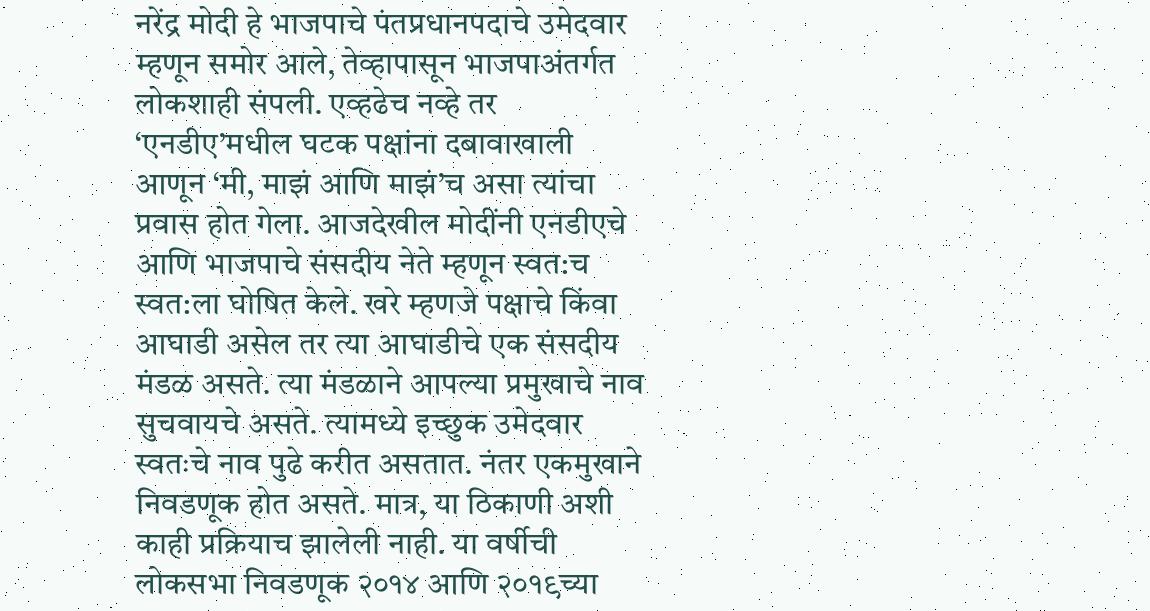नरेंद्र मोदी हे भाजपाचे पंतप्रधानपदाचे उमेदवार म्हणून समोर आले, तेव्हापासून भाजपाअंतर्गत लोकशाही संपली. एव्हढेच नव्हे तर ‘एनडीए’मधील घटक पक्षांना दबावाखाली आणून ‘मी, माझं आणि माझं’च असा त्यांचा प्रवास होत गेला. आजदेखील मोदींनी एनडीएचे आणि भाजपाचे संसदीय नेते म्हणून स्वत:च स्वत:ला घोषित केले. खरे म्हणजे पक्षाचे किंवा आघाडी असेल तर त्या आघाडीचे एक संसदीय मंडळ असते. त्या मंडळाने आपल्या प्रमुखाचे नाव सुचवायचे असते. त्यामध्ये इच्छुक उमेदवार स्वतःचे नाव पुढे करीत असतात. नंतर एकमुखाने निवडणूक होत असते. मात्र, या ठिकाणी अशी काही प्रक्रियाच झालेली नाही. या वर्षीची लोकसभा निवडणूक २०१४ आणि २०१९च्या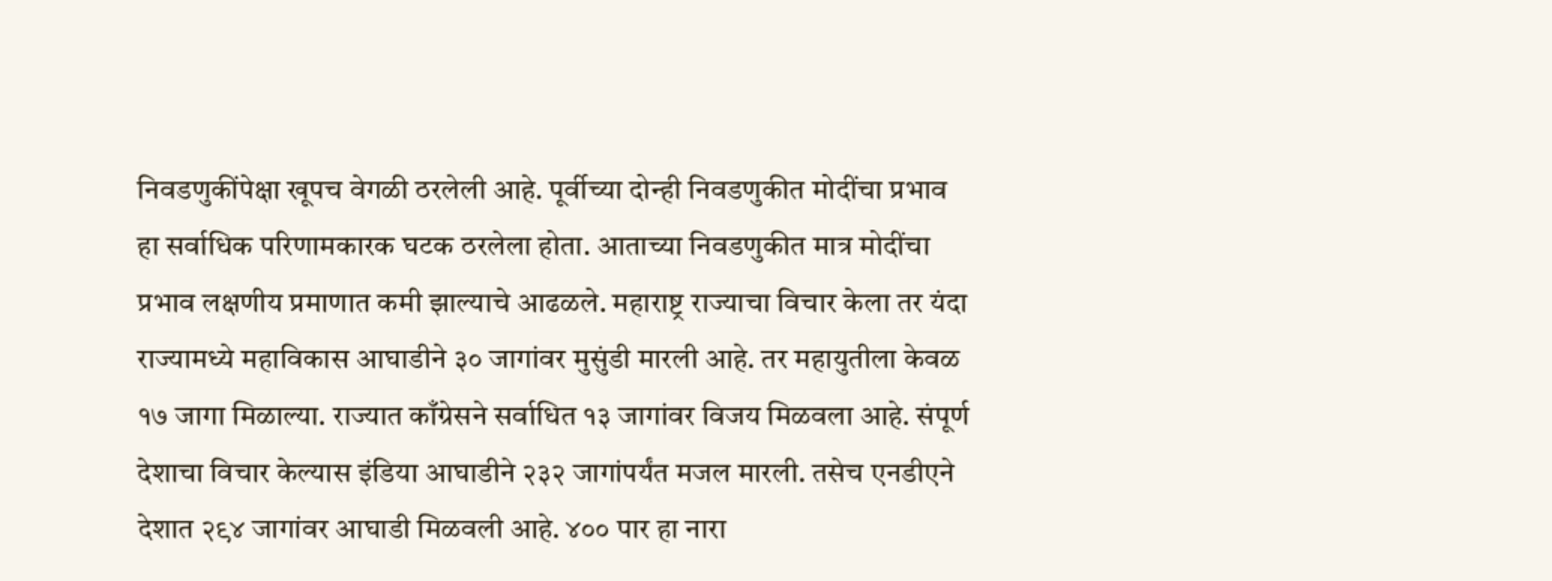निवडणुकींपेक्षा खूपच वेगळी ठरलेली आहे. पूर्वीच्या दोन्ही निवडणुकीत मोदींचा प्रभाव हा सर्वाधिक परिणामकारक घटक ठरलेला होता. आताच्या निवडणुकीत मात्र मोदींचा प्रभाव लक्षणीय प्रमाणात कमी झाल्याचे आढळले. महाराष्ट्र राज्याचा विचार केला तर यंदा राज्यामध्ये महाविकास आघाडीने ३० जागांवर मुसुंडी मारली आहे. तर महायुतीला केवळ १७ जागा मिळाल्या. राज्यात काँग्रेसने सर्वाधित १३ जागांवर विजय मिळवला आहे. संपूर्ण देशाचा विचार केल्यास इंडिया आघाडीने २३२ जागांपर्यंत मजल मारली. तसेच एनडीएने देशात २९४ जागांवर आघाडी मिळवली आहे. ४०० पार हा नारा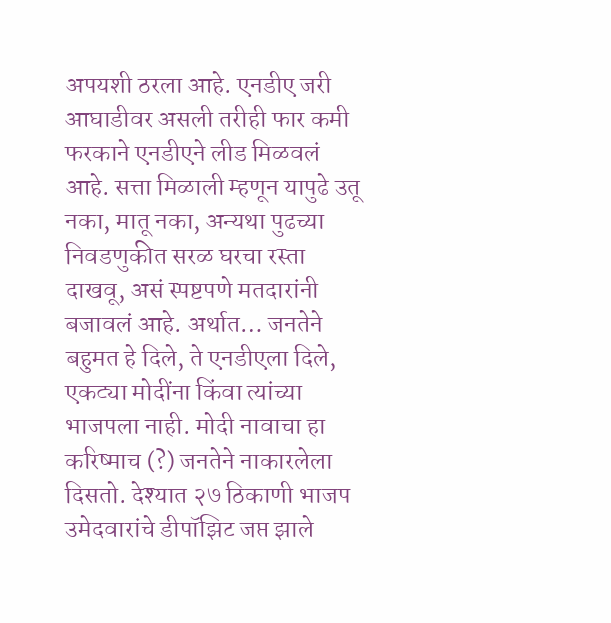अपयशी ठरला आहे. एनडीए जरी आघाडीवर असली तरीही फार कमी फरकाने एनडीएने लीड मिळवलं आहे. सत्ता मिळाली म्हणून यापुढे उतू नका, मातू नका, अन्यथा पुढच्या निवडणुकीत सरळ घरचा रस्ता दाखवू, असं स्पष्टपणे मतदारांनी बजावलं आहे. अर्थात… जनतेने बहुमत हे दिले, ते एनडीएला दिले, एकट्या मोदींना किंवा त्यांच्या भाजपला नाही. मोदी नावाचा हा करिष्माच (?) जनतेने नाकारलेला दिसतो. देश्यात २७ ठिकाणी भाजप उमेदवारांचे डीपॉझिट जप्त झाले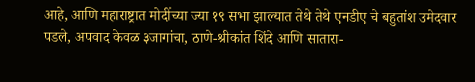आहे, आणि महाराष्ट्रात मोदींच्या ज्या १९ सभा झाल्यात तेथे तेथे एनडीए चे बहुतांश उमेदवार पडले, अपवाद केवळ ३जागांचा, ठाणे-श्रीकांत शिंदे आणि सातारा-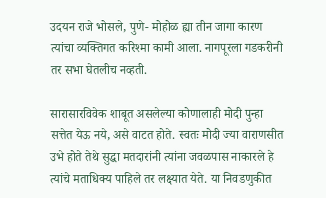उदयन राजे भोसले, पुणे- मोहोळ ह्या तीन जागा कारण त्यांचा व्यक्तिगत करिश्मा कामी आला. नागपूरला गडकरीनी तर सभा घेतलीच नव्हती.

सारासारविवेक शाबूत असलेल्या कोणालाही मोदी पुन्हा सत्तेत येऊ नये, असे वाटत होते. स्वतः मोदी ज्या वाराणसीत उभे होते तेथे सुद्धा मतदारांनी त्यांना जवळपास नाकारले हे त्यांचे मताधिक्य पाहिले तर लक्ष्यात येते. या निवडणुकीत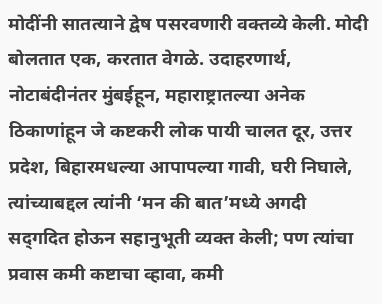मोदींनी सातत्याने द्वेष पसरवणारी वक्‍तव्ये केली. मोदी बोलतात एक, करतात वेगळे. उदाहरणार्थ, नोटाबंदीनंतर मुंबईहून, महाराष्ट्रातल्या अनेक ठिकाणांहून जे कष्टकरी लोक पायी चालत दूर, उत्तर प्रदेश, बिहारमधल्या आपापल्या गावी, घरी निघाले, त्यांच्याबद्दल त्यांनी ‘मन की बात’मध्ये अगदी सद्‌गदित होऊन सहानुभूती व्यक्‍त केली; पण त्यांचा प्रवास कमी कष्टाचा व्हावा, कमी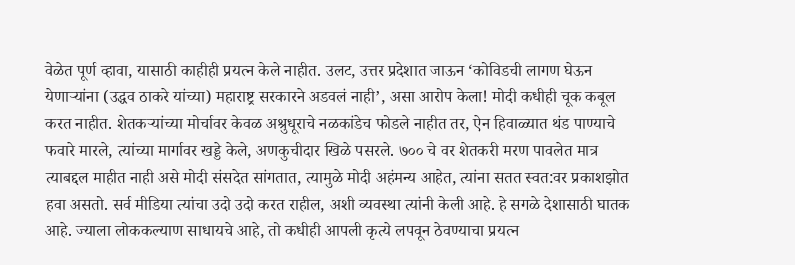वेळेत पूर्ण व्हावा, यासाठी काहीही प्रयत्न केले नाहीत. उलट, उत्तर प्रदेशात जाऊन ‘कोविडची लागण घेऊन येणाऱ्यांना (उद्धव ठाकरे यांच्या) महाराष्ट्र सरकारने अडवलं नाही’, असा आरोप केला! मोदी कधीही चूक कबूल करत नाहीत. शेतकऱ्यांच्या मोर्चावर केवळ अश्रुधूराचे नळकांडेच फोडले नाहीत तर, ऐन हिवाळ्यात थंड पाण्याचे फवारे मारले, त्यांच्या मार्गावर खड्डे केले, अणकुचीदार खिळे पसरले. ७०० चे वर शेतकरी मरण पावलेत मात्र त्याबद्दल माहीत नाही असे मोदी संसदेत सांगतात, त्यामुळे मोदी अहंमन्य आहेत, त्यांना सतत स्वत:वर प्रकाशझोत हवा असतो. सर्व मीडिया त्यांचा उदो उदो करत राहील, अशी व्यवस्था त्यांनी केली आहे. हे सगळे देशासाठी घातक आहे. ज्याला लोककल्याण साधायचे आहे, तो कधीही आपली कृत्ये लपवून ठेवण्याचा प्रयत्न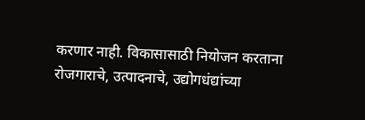करणार नाही. विकासासाठी नियोजन करताना रोजगाराचे, उत्पादनाचे, उद्योगधंद्यांच्या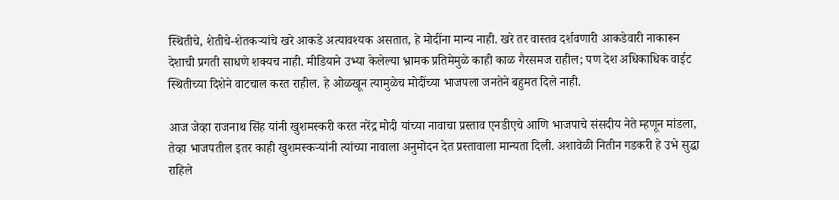स्थितीचे, शेतीचे-शेतकऱ्यांचे खरे आकडे अत्यावश्यक असतात, हे मोदींना मान्य नाही. खरे तर वास्तव दर्शवणारी आकडेवारी नाकारून देशाची प्रगती साधणे शक्यच नाही. मीडियाने उभ्या केलेल्या भ्रामक प्रतिमेमुळे काही काळ गैरसमज राहील; पण देश अधिकाधिक वाईट स्थितीच्या दिशेने वाटचाल करत राहील. हे ओळखून त्यामुळेच मोदींच्या भाजपला जनतेने बहुमत दिले नाही.

आज जेव्हा राजनाथ सिंह यांनी खुशमस्करी करत नरेंद्र मोदी यांच्या नावाचा प्रस्ताव एनडीएचे आणि भाजपाचे संसदीय नेते म्हणून मांडला, तेव्हा भाजपतील इतर काही खुशमस्कऱ्यांनी त्यांच्या नावाला अनुमोदन देत प्रस्तावाला मान्यता दिली. अशावेळी नितीन गडकरी हे उभे सुद्धा राहिले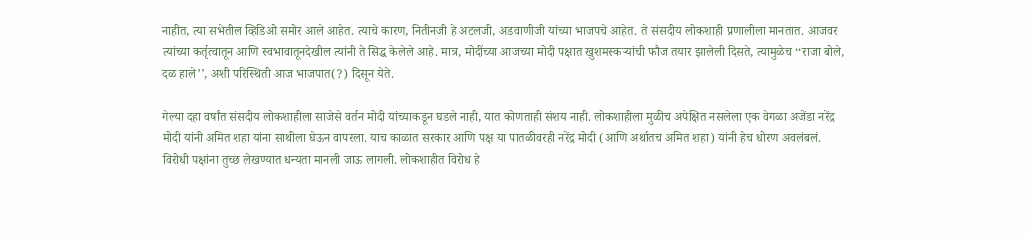नाहीत, त्या सभेतील व्हिडिओ समोर आले आहेत. त्याचे कारण, नितीनजी हे अटलजी, अडवाणीजी यांच्या भाजपचे आहेत. ते संसदीय लोकशाही प्रणालीला मानतात. आजवर त्यांच्या कर्तृत्वातून आणि स्वभावातूनदेखील त्यांनी ते सिद्ध केलेले आहे. मात्र, मोदींच्या आजच्या मोदी पक्षात खुशमस्कऱ्यांची फौज तयार झालेली दिसते, त्यामुळेच ‘‘राजा बोले, दळ हाले’’, अशी परिस्थिती आज भाजपात(?) दिसून येते.

गेल्या दहा वर्षांत संसदीय लोकशाहीला साजेसे वर्तन मोदी यांच्याकडून घडले नाही, यात कोणताही संशय नाही. लोकशाहीला मुळीच अपेक्षित नसलेला एक वेगळा अजेंडा नरेंद्र मोदी यांनी अमित शहा यांना साथीला घेऊन वापरला. याच काळात सरकार आणि पक्ष या पातळीवरही नरेंद्र मोदी (आणि अर्थातच अमित शहा) यांनी हेच धोरण अवलंबलं. विरोधी पक्षांना तुच्छ लेखण्यात धन्यता मानली जाऊ लागली. लोकशाहीत विरोध हे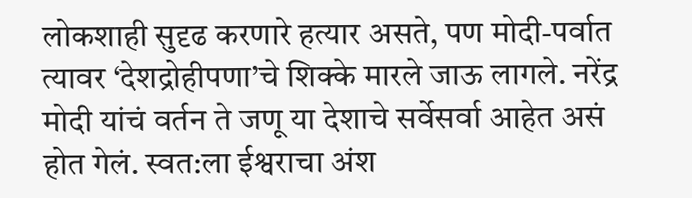लोकशाही सुदृढ करणारे हत्यार असते, पण मोदी-पर्वात त्यावर ‘देशद्रोहीपणा’चे शिक्के मारले जाऊ लागले. नरेंद्र मोदी यांचं वर्तन ते जणू या देशाचे सर्वेसर्वा आहेत असं होत गेलं. स्वत:ला ईश्वराचा अंश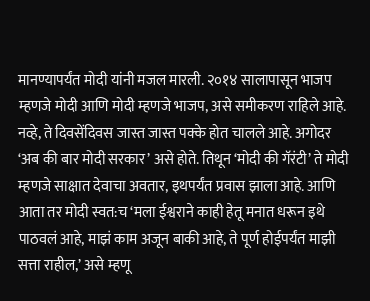मानण्यापर्यंत मोदी यांनी मजल मारली. २०१४ सालापासून भाजप म्हणजे मोदी आणि मोदी म्हणजे भाजप, असे समीकरण राहिले आहे. नव्हे, ते दिवसेंदिवस जास्त जास्त पक्के होत चालले आहे. अगोदर ‘अब की बार मोदी सरकार’ असे होते. तिथून ‘मोदी की गॅरंटी’ ते मोदी म्हणजे साक्षात देवाचा अवतार, इथपर्यंत प्रवास झाला आहे. आणि आता तर मोदी स्वत:च ‘मला ईश्वराने काही हेतू मनात धरून इथे पाठवलं आहे, माझं काम अजून बाकी आहे, ते पूर्ण होईपर्यंत माझी सत्ता राहील,’ असे म्हणू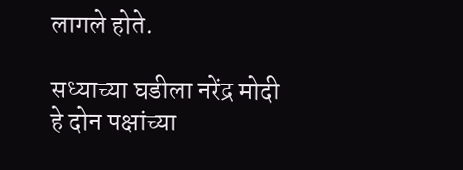लागले होते.

सध्याच्या घडीला नरेंद्र मोदी हे दोन पक्षांच्या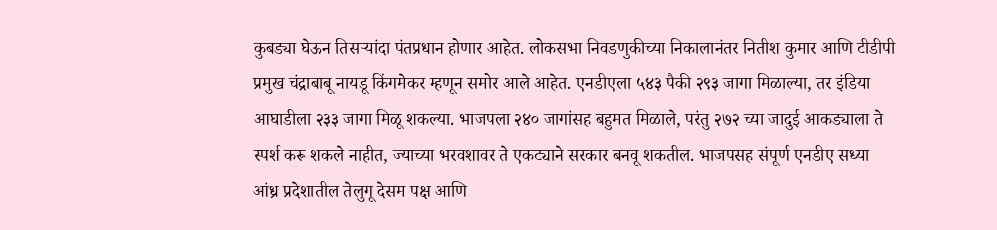कुबड्या घेऊन तिसऱ्यांदा पंतप्रधान होणार आहेत. लोकसभा निवडणुकीच्या निकालानंतर नितीश कुमार आणि टीडीपी प्रमुख चंद्राबाबू नायडू किंगमेकर म्हणून समोर आले आहेत. एनडीएला ५४३ पैकी २९३ जागा मिळाल्या, तर इंडिया आघाडीला २३३ जागा मिळू शकल्या. भाजपला २४० जागांसह बहुमत मिळाले, परंतु २७२ च्या जादुई आकड्याला ते स्पर्श करू शकले नाहीत, ज्याच्या भरवशावर ते एकट्याने सरकार बनवू शकतील. भाजपसह संपूर्ण एनडीए सध्या आंध्र प्रदेशातील तेलुगू देसम पक्ष आणि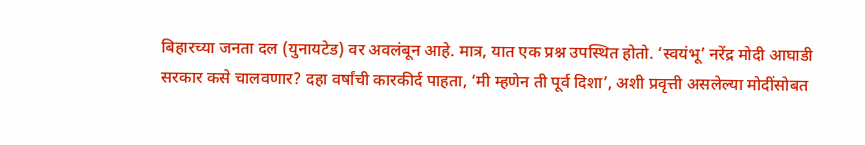बिहारच्या जनता दल (युनायटेड) वर अवलंबून आहे. मात्र, यात एक प्रश्न उपस्थित होतो. ‘स्वयंभू’ नरेंद्र मोदी आघाडी सरकार कसे चालवणार? दहा वर्षांची कारकीर्द पाहता, ‘मी म्हणेन ती पूर्व दिशा’, अशी प्रवृत्ती असलेल्या मोदींसोबत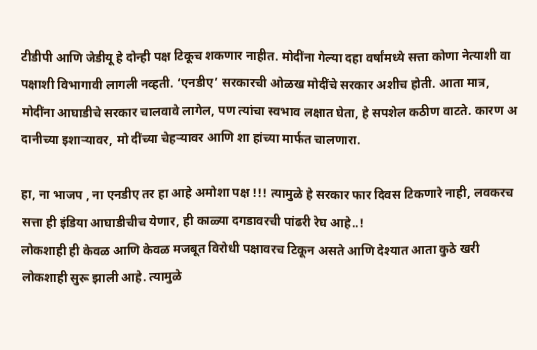टीडीपी आणि जेडीयू हे दोन्ही पक्ष टिकूच शकणार नाहीत. मोदींना गेल्या दहा वर्षांमध्ये सत्ता कोणा नेत्याशी वा पक्षाशी विभागावी लागली नव्हती. ‘एनडीए’ सरकारची ओळख मोदींचे सरकार अशीच होती. आता मात्र, मोदींना आघाडीचे सरकार चालवावे लागेल, पण त्यांचा स्वभाव लक्षात घेता, हे सपशेल कठीण वाटते. कारण अ दानीच्या इशाऱ्यावर, मो दींच्या चेहऱ्यावर आणि शा हांच्या मार्फत चालणारा.

हा, ना भाजप , ना एनडीए तर हा आहे अमोशा पक्ष !!! त्यामुळे हे सरकार फार दिवस टिकणारे नाही, लवकरच सत्ता ही इंडिया आघाडीचीच येणार, ही काळ्या दगडावरची पांढरी रेघ आहे..!
लोकशाही ही केवळ आणि केवळ मजबूत विरोधी पक्षावरच टिकून असते आणि देश्यात आता कुठे खरी लोकशाही सुरू झाली आहे. त्यामुळे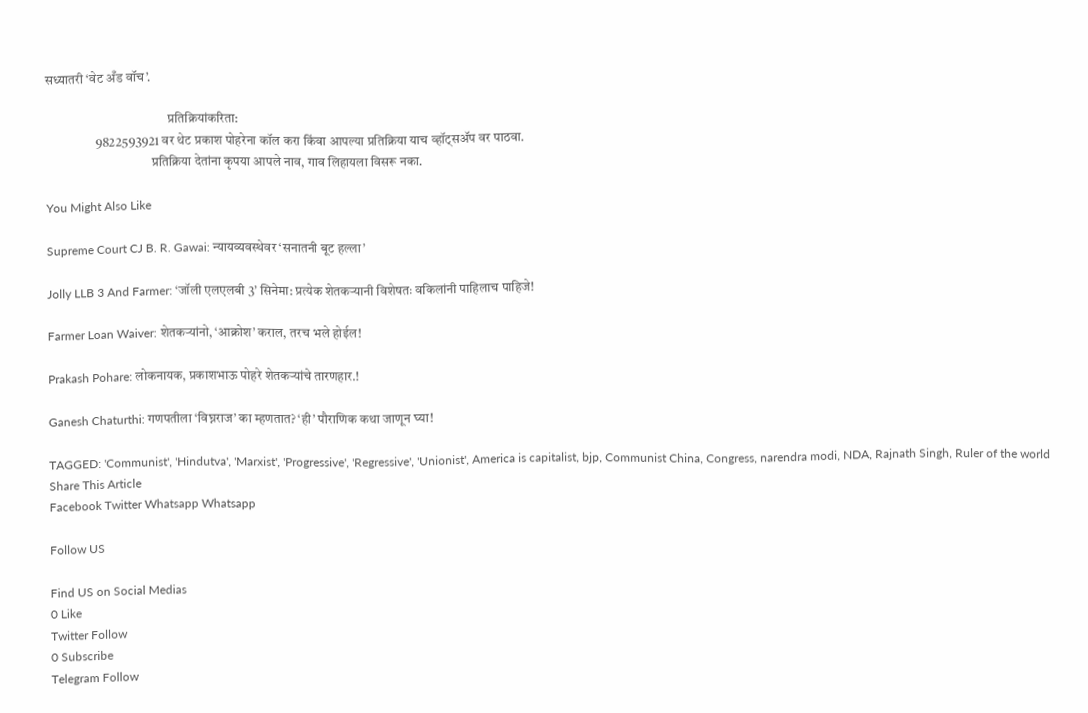सध्यातरी ‘वेट अँड वॉच’.

                                              प्रतिक्रियांकरिता:
                   9822593921 वर थेट प्रकाश पोहरेना कॉल करा किंवा आपल्या प्रतिक्रिया याच व्हॉट्सॲप वर पाठवा.
                                        प्रतिक्रिया देतांना कृपया आपले नाव, गाव लिहायला विसरू नका.

You Might Also Like

Supreme Court CJ B. R. Gawai: न्यायव्यवस्थेवर ‘सनातनी बूट हल्ला’

Jolly LLB 3 And Farmer: ‘जॉली एलएलबी 3’ सिनेमा: प्रत्येक शेतकऱ्यानी विशेषतः वकिलांनी पाहिलाच पाहिजे!

Farmer Loan Waiver: शेतकऱ्यांनो, ‘आक्रोश’ कराल, तरच भले होईल!

Prakash Pohare: लोकनायक, प्रकाशभाऊ पोहरे शेतकऱ्यांचे तारणहार.!

Ganesh Chaturthi: गणपतीला ‘विघ्नराज’ का म्हणतात? ‘ही’ पौराणिक कथा जाणून घ्या!

TAGGED: 'Communist', 'Hindutva', 'Marxist', 'Progressive', 'Regressive', 'Unionist', America is capitalist, bjp, Communist China, Congress, narendra modi, NDA, Rajnath Singh, Ruler of the world
Share This Article
Facebook Twitter Whatsapp Whatsapp

Follow US

Find US on Social Medias
0 Like
Twitter Follow
0 Subscribe
Telegram Follow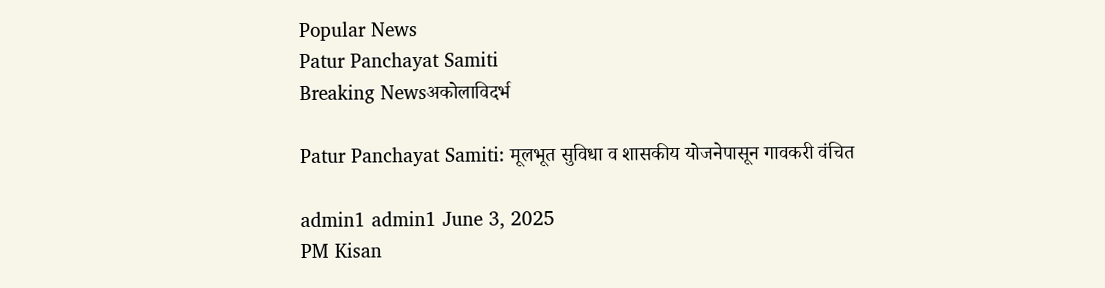Popular News
Patur Panchayat Samiti
Breaking Newsअकोलाविदर्भ

Patur Panchayat Samiti: मूलभूत सुविधा व शासकीय योजनेपासून गावकरी वंचित

admin1 admin1 June 3, 2025
PM Kisan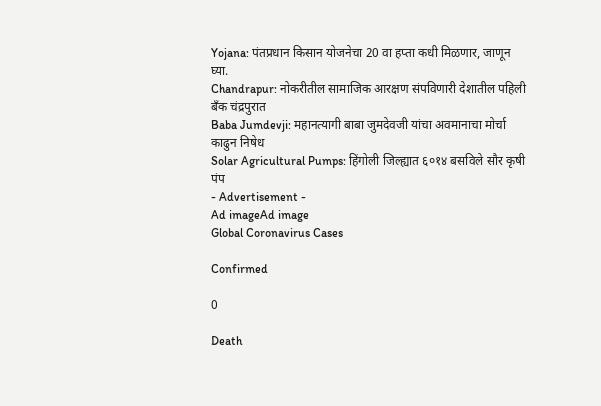Yojana: पंतप्रधान किसान योजनेचा 20 वा हप्ता कधी मिळणार, जाणून घ्या.
Chandrapur: नोकरीतील सामाजिक आरक्षण संपविणारी देशातील पहिली बँक चंद्रपुरात
Baba Jumdevji: महानत्यागी बाबा जुमदेवजी यांचा अवमानाचा मोर्चा काढुन निषेध
Solar Agricultural Pumps: हिंगोली जिल्ह्यात ६०१४ बसविले सौर कृषी पंप
- Advertisement -
Ad imageAd image
Global Coronavirus Cases

Confirmed

0

Death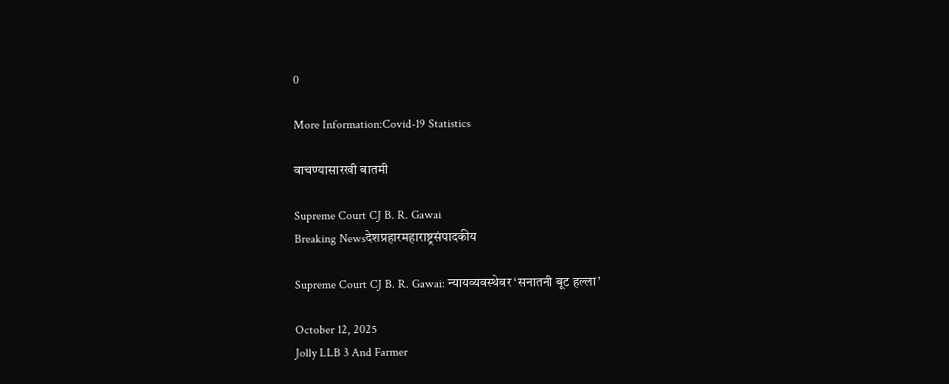0

More Information:Covid-19 Statistics

वाचण्यासारखी बातमी

Supreme Court CJ B. R. Gawai
Breaking Newsदेशप्रहारमहाराष्ट्रसंपादकीय

Supreme Court CJ B. R. Gawai: न्यायव्यवस्थेवर ‘सनातनी बूट हल्ला’

October 12, 2025
Jolly LLB 3 And Farmer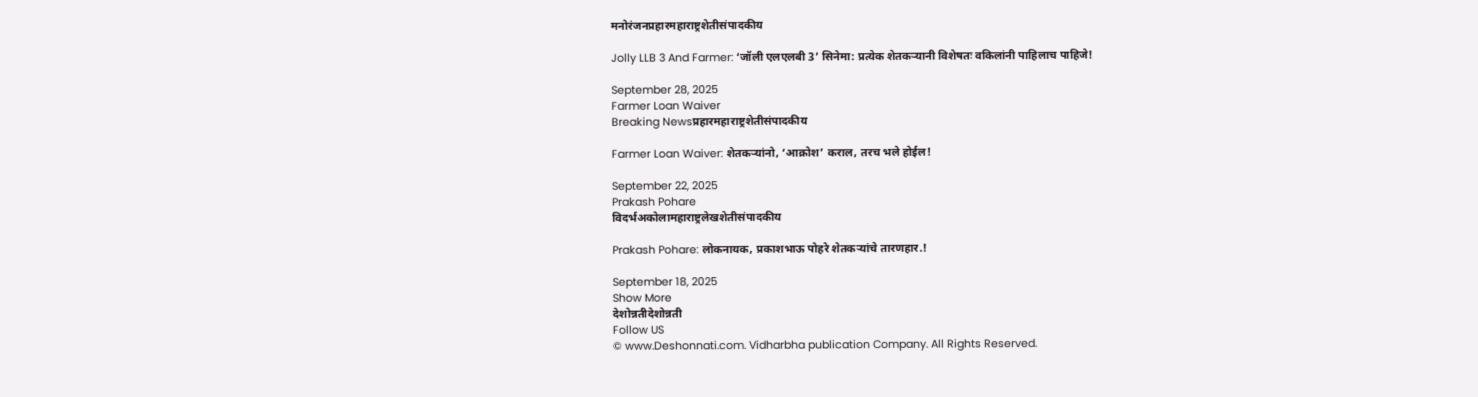मनोरंजनप्रहारमहाराष्ट्रशेतीसंपादकीय

Jolly LLB 3 And Farmer: ‘जॉली एलएलबी 3’ सिनेमा: प्रत्येक शेतकऱ्यानी विशेषतः वकिलांनी पाहिलाच पाहिजे!

September 28, 2025
Farmer Loan Waiver
Breaking Newsप्रहारमहाराष्ट्रशेतीसंपादकीय

Farmer Loan Waiver: शेतकऱ्यांनो, ‘आक्रोश’ कराल, तरच भले होईल!

September 22, 2025
Prakash Pohare
विदर्भअकोलामहाराष्ट्रलेखशेतीसंपादकीय

Prakash Pohare: लोकनायक, प्रकाशभाऊ पोहरे शेतकऱ्यांचे तारणहार.!

September 18, 2025
Show More
देशोन्नतीदेशोन्नती
Follow US
© www.Deshonnati.com. Vidharbha publication Company. All Rights Reserved.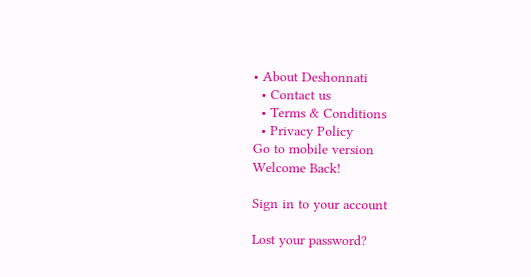• About Deshonnati
  • Contact us
  • Terms & Conditions
  • Privacy Policy
Go to mobile version
Welcome Back!

Sign in to your account

Lost your password?